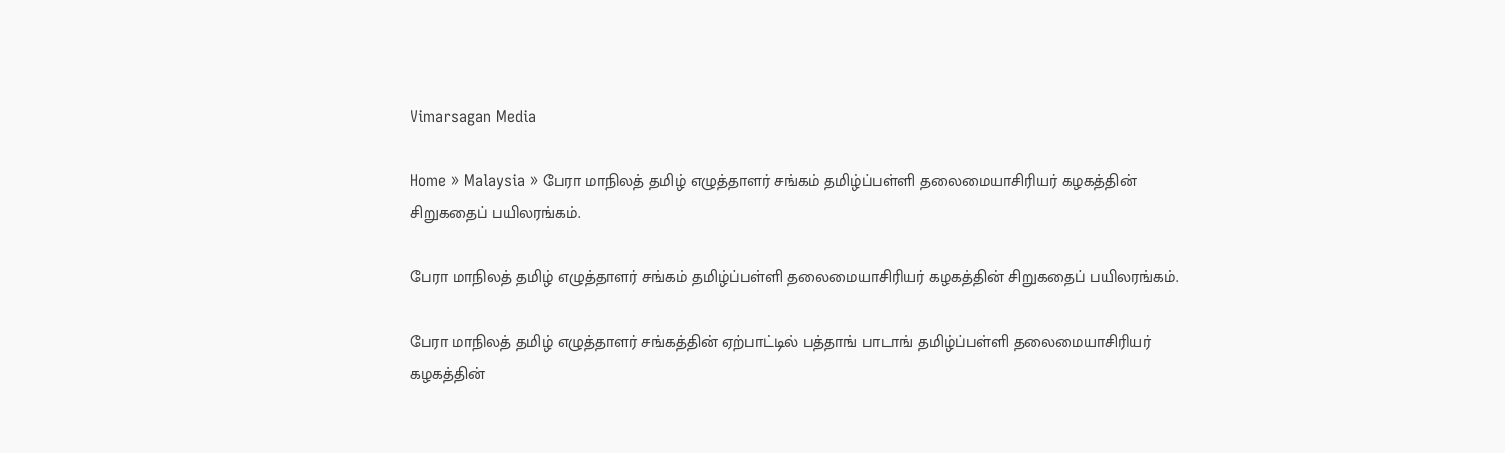Vimarsagan Media

Home » Malaysia » பேரா மாநிலத் தமிழ் எழுத்தாளர் சங்கம் தமிழ்ப்பள்ளி தலைமையாசிரியர் கழகத்தின் சிறுகதைப் பயிலரங்கம்.

பேரா மாநிலத் தமிழ் எழுத்தாளர் சங்கம் தமிழ்ப்பள்ளி தலைமையாசிரியர் கழகத்தின் சிறுகதைப் பயிலரங்கம்.

பேரா மாநிலத் தமிழ் எழுத்தாளர் சங்கத்தின் ஏற்பாட்டில் பத்தாங் பாடாங் தமிழ்ப்பள்ளி தலைமையாசிரியர் கழகத்தின்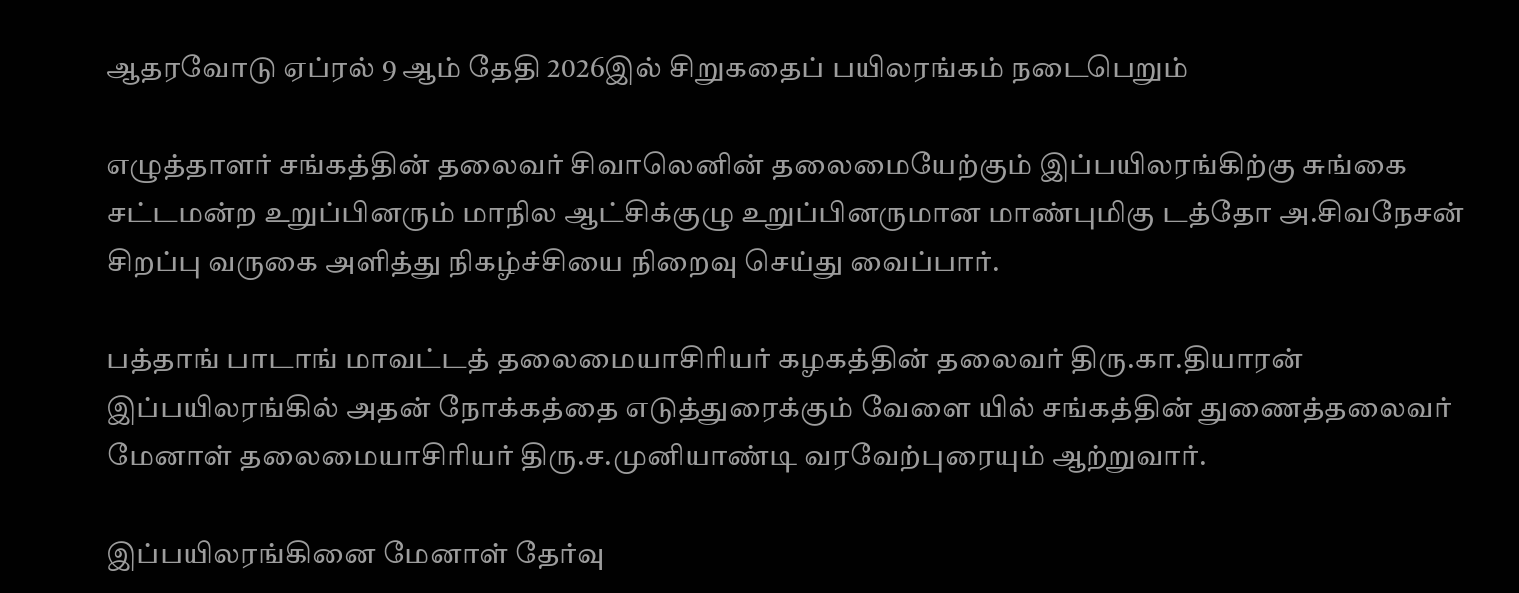ஆதரவோடு ஏப்ரல் 9 ஆம் தேதி 2026இல் சிறுகதைப் பயிலரங்கம் நடைபெறும்

எழுத்தாளர் சங்கத்தின் தலைவர் சிவாலெனின் தலைமையேற்கும் இப்பயிலரங்கிற்கு சுங்கை சட்டமன்ற உறுப்பினரும் மாநில ஆட்சிக்குழு உறுப்பினருமான மாண்புமிகு டத்தோ அ.சிவநேசன் சிறப்பு வருகை அளித்து நிகழ்ச்சியை நிறைவு செய்து வைப்பார்.

பத்தாங் பாடாங் மாவட்டத் தலைமையாசிரியர் கழகத்தின் தலைவர் திரு.கா.தியாரன் இப்பயிலரங்கில் அதன் நோக்கத்தை எடுத்துரைக்கும் வேளை யில் சங்கத்தின் துணைத்தலைவர் மேனாள் தலைமையாசிரியர் திரு.ச.முனியாண்டி வரவேற்புரையும் ஆற்றுவார்.

இப்பயிலரங்கினை மேனாள் தேர்வு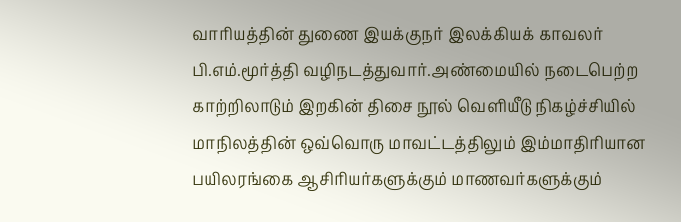வாரியத்தின் துணை இயக்குநர் இலக்கியக் காவலர் பி.எம்.மூர்த்தி வழிநடத்துவார்.அண்மையில் நடைபெற்ற காற்றிலாடும் இறகின் திசை நூல் வெளியீடு நிகழ்ச்சியில் மாநிலத்தின் ஒவ்வொரு மாவட்டத்திலும் இம்மாதிரியான பயிலரங்கை ஆசிரியர்களுக்கும் மாணவர்களுக்கும்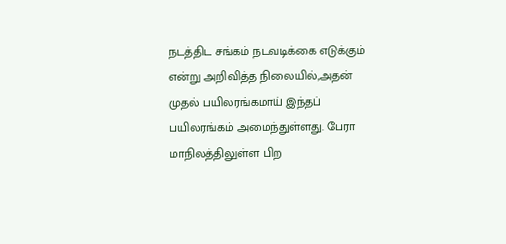நடத்திட சங்கம் நடவடிக்கை எடுக்கும் என்று அறிவித்த நிலையில்,அதன் முதல் பயிலரங்கமாய் இந்தப் பயிலரங்கம் அமைந்துள்ளது. பேரா மாநிலத்திலுள்ள பிற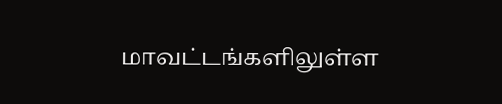மாவட்டங்களிலுள்ள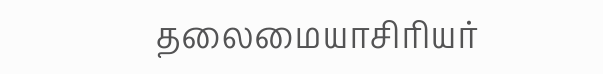தலைமையாசிரியர்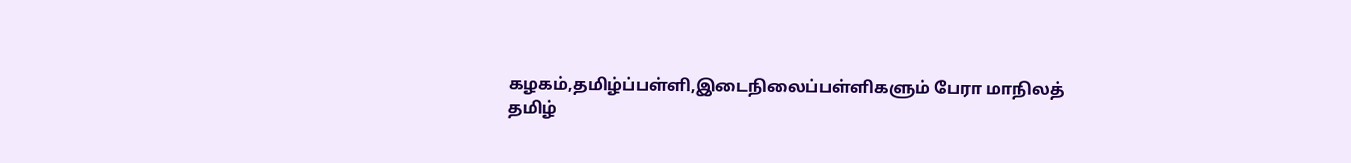கழகம்,தமிழ்ப்பள்ளி,இடைநிலைப்பள்ளிகளும் பேரா மாநிலத் தமிழ்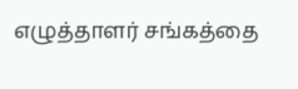எழுத்தாளர் சங்கத்தை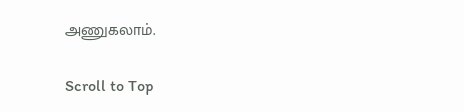அணுகலாம்.

Scroll to Top